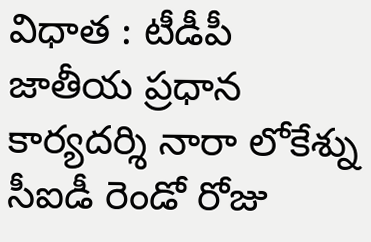విధాత : టీడీపీ జాతీయ ప్రధాన కార్యదర్శి నారా లోకేశ్ను సీఐడీ రెండో రోజు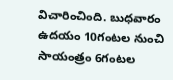విచారించింది. బుధవారం ఉదయం 10గంటల నుంచి సాయంత్రం 6గంటల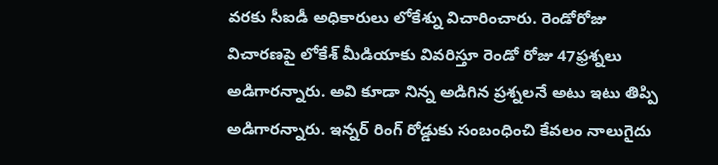వరకు సీఐడీ అధికారులు లోకేశ్ను విచారించారు. రెండోరోజు విచారణపై లోకేశ్ మీడియాకు వివరిస్తూ రెండో రోజు 47ఫ్రశ్నలు అడిగారన్నారు. అవి కూడా నిన్న అడిగిన ప్రశ్నలనే అటు ఇటు తిప్పి అడిగారన్నారు. ఇన్నర్ రింగ్ రోడ్డుకు సంబంధించి కేవలం నాలుగైదు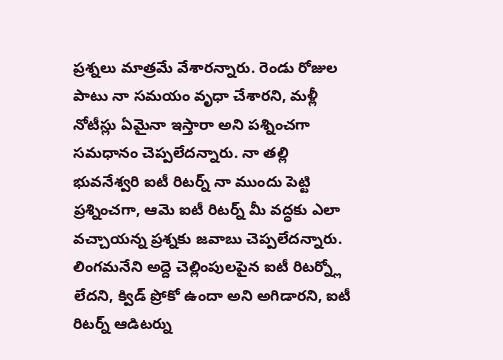ప్రశ్నలు మాత్రమే వేశారన్నారు. రెండు రోజుల పాటు నా సమయం వృధా చేశారని, మళ్లీ నోటీస్లు ఏమైనా ఇస్తారా అని పశ్నించగా సమధానం చెప్పలేదన్నారు. నా తల్లి భువనేశ్వరి ఐటీ రిటర్న్ నా ముందు పెట్టి ప్రశ్నించగా, ఆమె ఐటీ రిటర్న్ మీ వద్ధకు ఎలా వచ్చాయన్న ప్రశ్నకు జవాబు చెప్పలేదన్నారు. లింగమనేని అద్దె చెల్లింపులపైన ఐటీ రిటర్న్లో లేదని, క్విడ్ ప్రోకో ఉందా అని అగిడారని, ఐటీ రిటర్న్ ఆడిటర్ను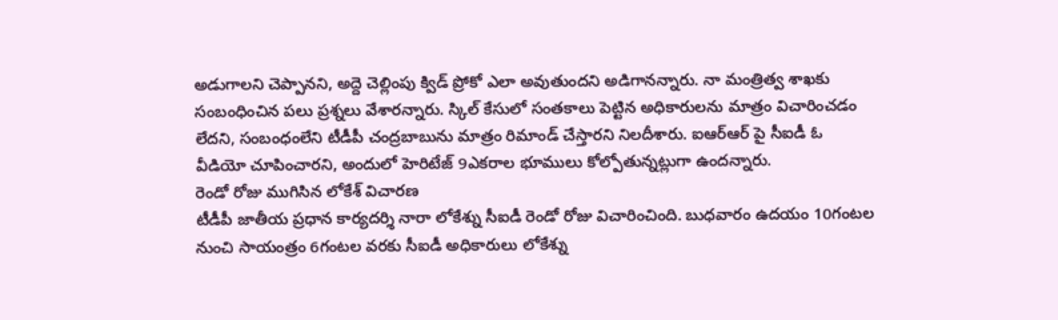అడుగాలని చెప్పానని, అద్దె చెల్లింపు క్విడ్ ప్రోకో ఎలా అవుతుందని అడిగానన్నారు. నా మంత్రిత్వ శాఖకు సంబంధించిన పలు ప్రశ్నలు వేశారన్నారు. స్కిల్ కేసులో సంతకాలు పెట్టిన అధికారులను మాత్రం విచారించడం లేదని, సంబంధంలేని టీడీపీ చంద్రబాబును మాత్రం రిమాండ్ చేస్తారని నిలదీశారు. ఐఆర్ఆర్ పై సీఐడీ ఓ వీడియో చూపించారని, అందులో హెరిటేజ్ 9ఎకరాల భూములు కోల్పోతున్నట్లుగా ఉందన్నారు.
రెండో రోజు ముగిసిన లోకేశ్ విచారణ
టీడీపీ జాతీయ ప్రధాన కార్యదర్శి నారా లోకేశ్ను సీఐడీ రెండో రోజు విచారించింది. బుధవారం ఉదయం 10గంటల నుంచి సాయంత్రం 6గంటల వరకు సీఐడీ అధికారులు లోకేశ్ను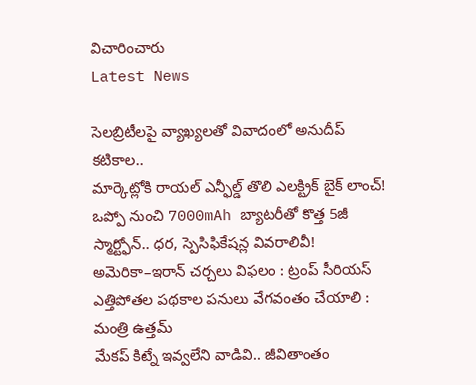విచారించారు
Latest News

సెలబ్రిటీలపై వ్యాఖ్యలతో వివాదంలో అనుదీప్ కటికాల..
మార్కెట్లోకి రాయల్ ఎన్ఫీల్డ్ తొలి ఎలక్ట్రిక్ బైక్ లాంచ్!
ఒప్పో నుంచి 7000mAh బ్యాటరీతో కొత్త 5జీ స్మార్ట్ఫోన్.. ధర, స్పెసిఫికేషన్ల వివరాలివీ!
అమెరికా–ఇరాన్ చర్చలు విఫలం : ట్రంప్ సీరియస్
ఎత్తిపోతల పథకాల పనులు వేగవంతం చేయాలి : మంత్రి ఉత్తమ్
మేకప్ కిట్నే ఇవ్వలేని వాడివి.. జీవితాంతం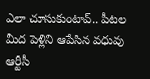ఎలా చూసుకుంటావ్.. పీటల మీద పెళ్లిని ఆపేసిన వధువు
ఆర్టీసీ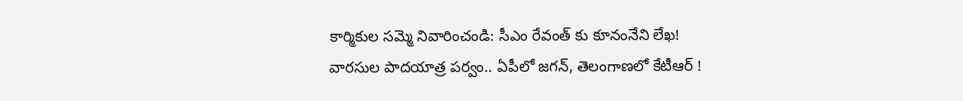కార్మికుల సమ్మె నివారించండి: సీఎం రేవంత్ కు కూనంనేని లేఖ!
వారసుల పాదయాత్ర పర్వం.. ఏపీలో జగన్, తెలంగాణలో కేటీఆర్ !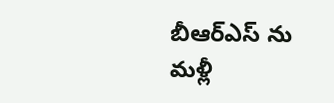బీఆర్ఎస్ ను మళ్లీ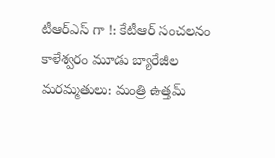టీఆర్ఎస్ గా !: కేటీఆర్ సంచలనం
కాళేశ్వరం మూడు బ్యారేజీల మరమ్మతులు: మంత్రి ఉత్తమ్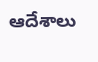ఆదేశాలు